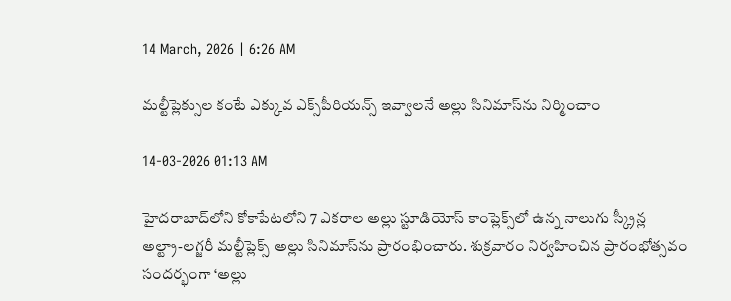14 March, 2026 | 6:26 AM

మల్టీప్లెక్సుల కంటే ఎక్కువ ఎక్స్‌పీరియన్స్ ఇవ్వాలనే అల్లు సినిమాస్‌ను నిర్మించాం

14-03-2026 01:13 AM

హైదరాబాద్‌లోని కోకాపేటలోని 7 ఎకరాల అల్లు స్టూడియోస్ కాంప్లెక్స్‌లో ఉన్న నాలుగు స్క్రీన్ల అల్ట్రా-లగ్జరీ మల్టీప్లెక్స్ అల్లు సినిమాస్‌ను ప్రారంభించారు. శుక్రవారం నిర్వహించిన ప్రారంభోత్సవం సందర్భంగా ‘అల్లు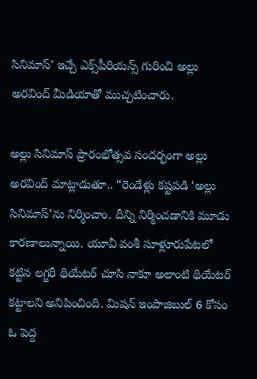సినిమాస్’ ఇచ్చే ఎక్స్‌పీరియన్స్ గురించి అల్లు అరవింద్ మీడియాతో ముచ్చటించారు.

అల్లు సినిమాస్ ప్రారంభోత్సవ సందర్భంగా అల్లు అరవింద్ మాట్లాడుతూ.. “రెండేళ్లు కష్టపడి ‘అల్లు సినిమాస్’ను నిర్మించాం. దీన్ని నిర్మించడానికి మూడు కారణాలున్నాయి. యూవీ వంశీ సూళ్లూరుపేటలో కట్టిన లగ్జరీ థియేటర్ చూసి నాకూ అలాంటి థియేటర్ కట్టాలని అనిపించింది. మిషన్ ఇంపాజిబుల్ 6 కోసం ఓ పెద్ద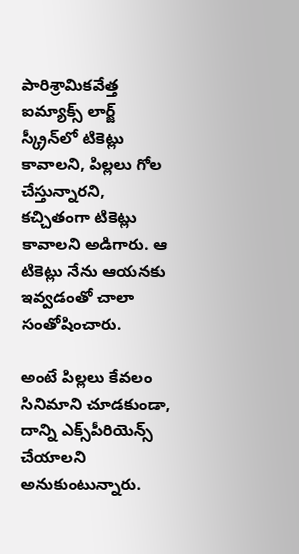పారిశ్రామికవేత్త ఐమ్యాక్స్ లార్జ్ స్క్రీన్‌లో టికెట్లు కావాలని, పిల్లలు గోల చేస్తున్నారని, కచ్చితంగా టికెట్లు కావాలని అడిగారు. ఆ టికెట్లు నేను ఆయనకు ఇవ్వడంతో చాలా సంతోషించారు.

అంటే పిల్లలు కేవలం సినిమాని చూడకుండా, దాన్ని ఎక్స్‌పీరియెన్స్ చేయాలని అనుకుంటున్నారు.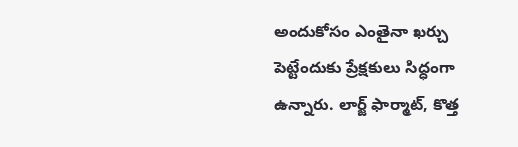అందుకోసం ఎంతైనా ఖర్చు పెట్టేందుకు ప్రేక్షకులు సిద్ధంగా ఉన్నారు. లార్జ్ ఫార్మాట్, కొత్త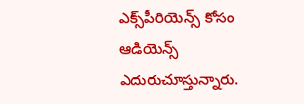ఎక్స్‌పీరియెన్స్ కోసం ఆడియెన్స్ ఎదురుచూస్తున్నారు.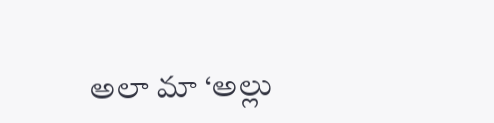అలా మా ‘అల్లు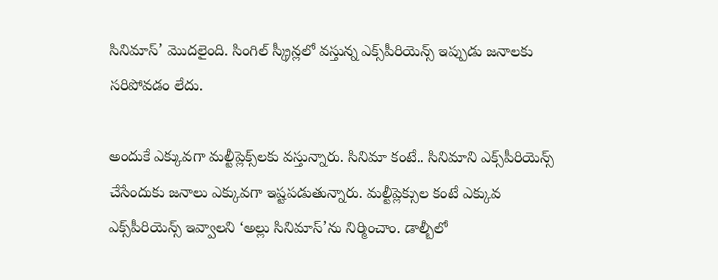సినిమాస్’ మొదలైంది. సింగిల్ స్క్రీన్లలో వస్తున్న ఎక్స్‌పీరియెన్స్ ఇప్పుడు జనాలకు సరిపోవడం లేదు.

అందుకే ఎక్కువగా మల్టీప్లెక్స్‌లకు వస్తున్నారు. సినిమా కంటే.. సినిమాని ఎక్స్‌పీరియెన్స్ చేసేందుకు జనాలు ఎక్కువగా ఇష్టపడుతున్నారు. మల్టీప్లెక్సుల కంటే ఎక్కువ ఎక్స్‌పీరియెన్స్ ఇవ్వాలని ‘అల్లు సినిమాస్’ను నిర్మించాం. డాల్బీలో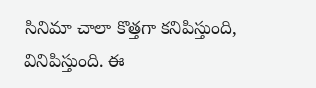సినిమా చాలా కొత్తగా కనిపిస్తుంది, వినిపిస్తుంది. ఈ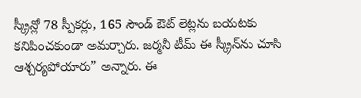స్క్రీన్లో 78 స్పీకర్లు, 165 సౌండ్ ఔట్ లెట్లను బయటకు కనిపించకుండా అమర్చారు. జర్మనీ టీమ్ ఈ స్క్రీన్‌ను చూసి ఆశ్చర్యపోయారు” అన్నారు. ఈ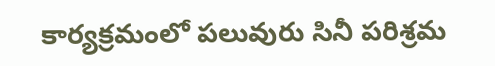కార్యక్రమంలో పలువురు సినీ పరిశ్రమ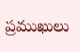ప్రముఖులు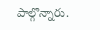పాల్గొన్నారు.